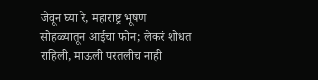जेवून घ्या रे, महाराष्ट्र भूषण सोहळ्यातून आईचा फोन; लेकरं शोधत राहिली, माऊली परतलीच नाही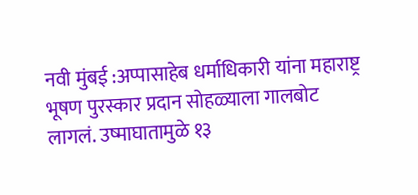नवी मुंबई :अप्पासाहेब धर्माधिकारी यांना महाराष्ट्र भूषण पुरस्कार प्रदान सोहळ्याला गालबोट लागलं. उष्माघातामुळे १३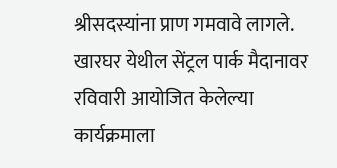श्रीसदस्यांना प्राण गमवावे लागले. खारघर येथील सेंट्रल पार्क मैदानावर रविवारी आयोजित केलेल्या कार्यक्रमाला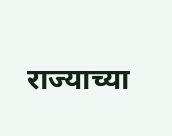राज्याच्या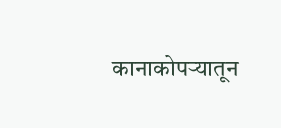कानाकोपऱ्यातून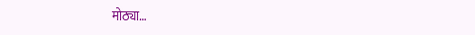मोठ्या…